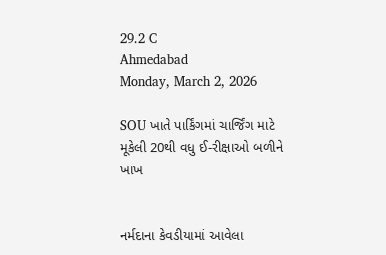29.2 C
Ahmedabad
Monday, March 2, 2026

SOU ખાતે પાર્કિંગમાં ચાર્જિંગ માટે મૂકેલી 20થી વધુ ઈ-રીક્ષાઓ બળીને ખાખ


નર્મદાના કેવડીયામાં આવેલા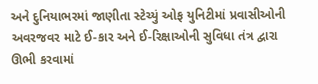અને દુનિયાભરમાં જાણીતા સ્ટેચ્યું ઓફ યુનિટીમાં પ્રવાસીઓની અવરજવર માટે ઈ-કાર અને ઈ-રિક્ષાઓની સુવિધા તંત્ર દ્વારા ઊભી કરવામાં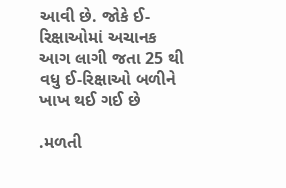આવી છે. જોકે ઈ-રિક્ષાઓમાં અચાનક આગ લાગી જતા 25 થી વધુ ઈ-રિક્ષાઓ બળીને ખાખ થઈ ગઈ છે

.મળતી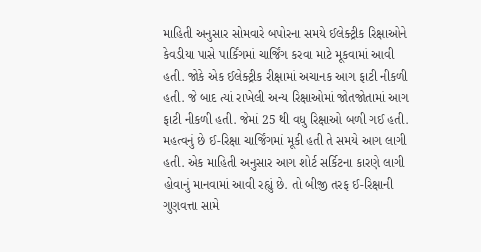માહિતી અનુસાર સોમવારે બપોરના સમયે ઈલેક્ટ્રીક રિક્ષાઓને કેવડીયા પાસે પાર્કિંગમાં ચાર્જિંગ કરવા માટે મૂકવામાં આવી હતી. જોકે એક ઈલેક્ટ્રીક રીક્ષામાં અચાનક આગ ફાટી નીકળી હતી. જે બાદ ત્યાં રાખેલી અન્ય રિક્ષાઓમાં જોતજોતામાં આગ ફાટી નીકળી હતી. જેમાં 25 થી વધુ રિક્ષાઓ બળી ગઈ હતી. મહત્વનું છે ઈ-રિક્ષા ચાર્જિંગમાં મૂકી હતી તે સમયે આગ લાગી હતી. એક માહિતી અનુસાર આગ શોર્ટ સર્કિટના કારણે લાગી હોવાનું માનવામાં આવી રહ્યું છે. તો બીજી તરફ ઈ-રિક્ષાની ગુણવત્તા સામે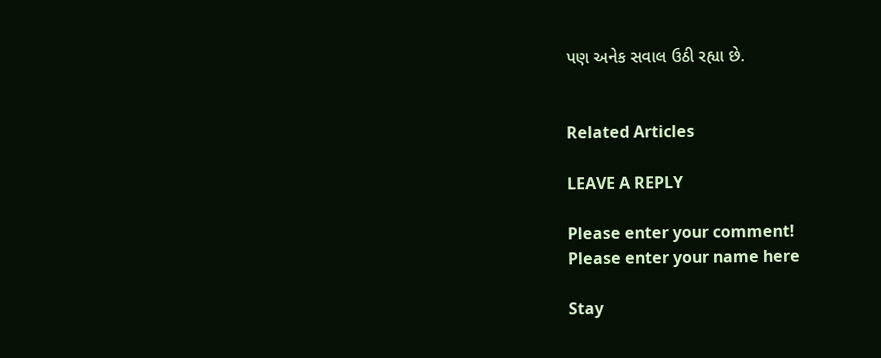પણ અનેક સવાલ ઉઠી રહ્યા છે.


Related Articles

LEAVE A REPLY

Please enter your comment!
Please enter your name here

Stay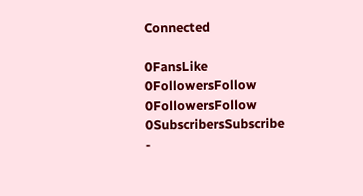Connected

0FansLike
0FollowersFollow
0FollowersFollow
0SubscribersSubscribe
-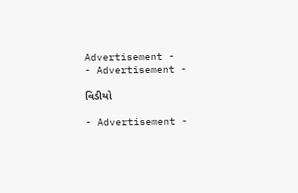Advertisement -
- Advertisement -

વિડીયો

- Advertisement -